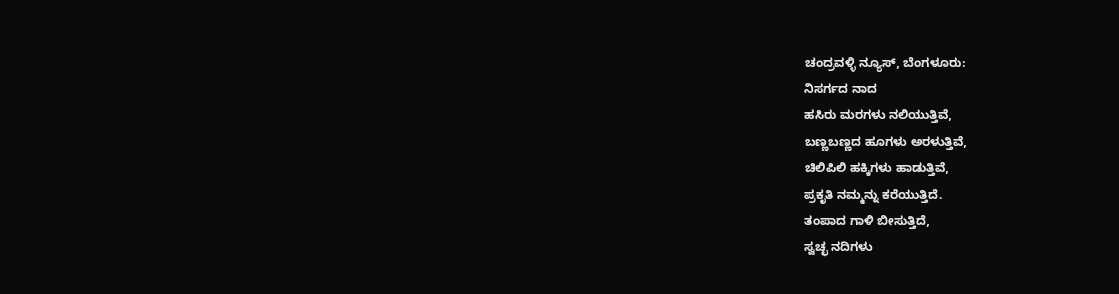ಚಂದ್ರವಳ್ಳಿ ನ್ಯೂಸ್, ಬೆಂಗಳೂರು:
ನಿಸರ್ಗದ ನಾದ
ಹಸಿರು ಮರಗಳು ನಲಿಯುತ್ತಿವೆ,
ಬಣ್ಣಬಣ್ಣದ ಹೂಗಳು ಅರಳುತ್ತಿವೆ,
ಚಿಲಿಪಿಲಿ ಹಕ್ಕಿಗಳು ಹಾಡುತ್ತಿವೆ,
ಪ್ರಕೃತಿ ನಮ್ಮನ್ನು ಕರೆಯುತ್ತಿದೆ.
ತಂಪಾದ ಗಾಳಿ ಬೀಸುತ್ತಿದೆ,
ಸ್ವಚ್ಛ ನದಿಗಳು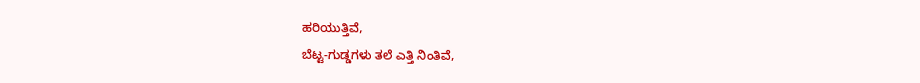ಹರಿಯುತ್ತಿವೆ,
ಬೆಟ್ಟ-ಗುಡ್ಡಗಳು ತಲೆ ಎತ್ತಿ ನಿಂತಿವೆ,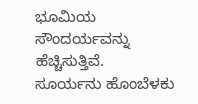ಭೂಮಿಯ ಸೌಂದರ್ಯವನ್ನು ಹೆಚ್ಚಿಸುತ್ತಿವೆ.
ಸೂರ್ಯನು ಹೊಂಬೆಳಕು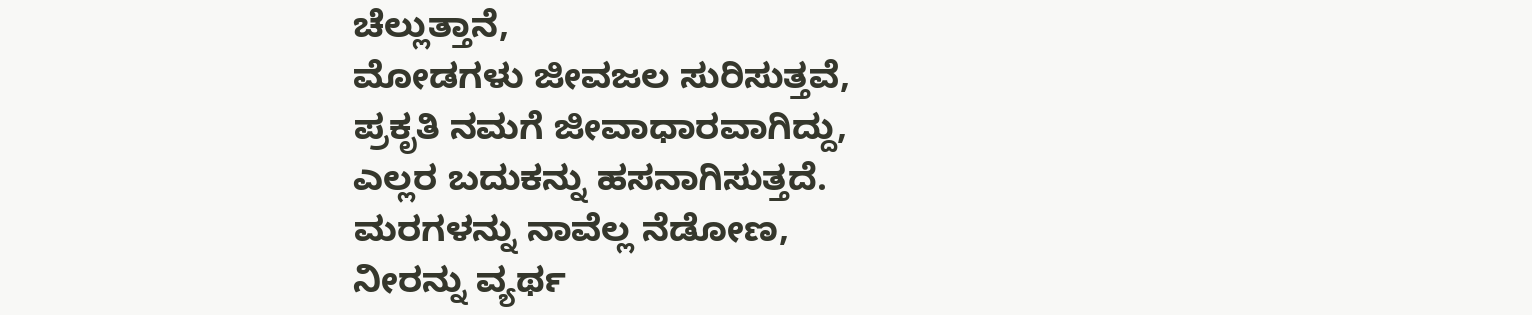ಚೆಲ್ಲುತ್ತಾನೆ,
ಮೋಡಗಳು ಜೀವಜಲ ಸುರಿಸುತ್ತವೆ,
ಪ್ರಕೃತಿ ನಮಗೆ ಜೀವಾಧಾರವಾಗಿದ್ದು,
ಎಲ್ಲರ ಬದುಕನ್ನು ಹಸನಾಗಿಸುತ್ತದೆ.
ಮರಗಳನ್ನು ನಾವೆಲ್ಲ ನೆಡೋಣ,
ನೀರನ್ನು ವ್ಯರ್ಥ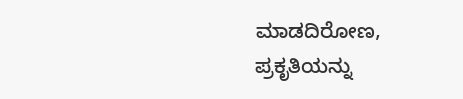ಮಾಡದಿರೋಣ,
ಪ್ರಕೃತಿಯನ್ನು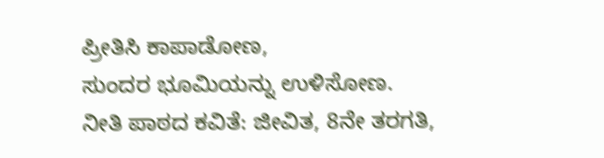ಪ್ರೀತಿಸಿ ಕಾಪಾಡೋಣ,
ಸುಂದರ ಭೂಮಿಯನ್ನು ಉಳಿಸೋಣ.
ನೀತಿ ಪಾಠದ ಕವಿತೆ: ಜೀವಿತ, 8ನೇ ತರಗತಿ,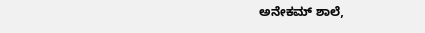ಅನೇಕಮ್ ಶಾಲೆ,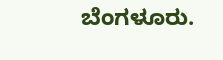ಬೆಂಗಳೂರು.